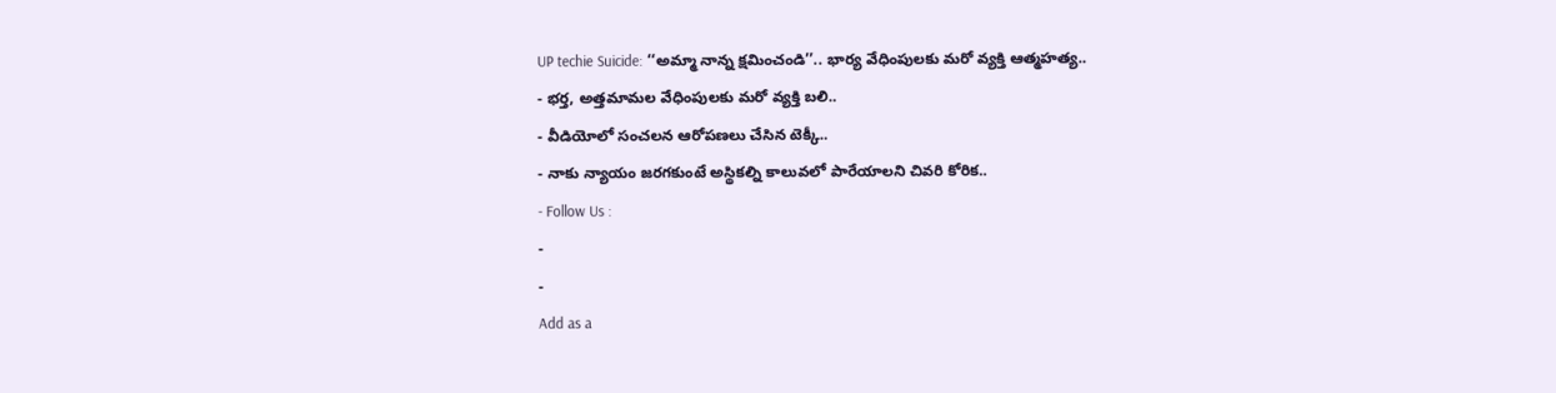UP techie Suicide: ‘‘అమ్మా నాన్న క్షమించండి’’.. భార్య వేధింపులకు మరో వ్యక్తి ఆత్మహత్య..
- భర్త, అత్తమామల వేధింపులకు మరో వ్యక్తి బలి..
- వీడియోలో సంచలన ఆరోపణలు చేసిన టెక్కీ..
- నాకు న్యాయం జరగకుంటే అస్థికల్ని కాలువలో పారేయాలని చివరి కోరిక..
- Follow Us :
-
-
Add as a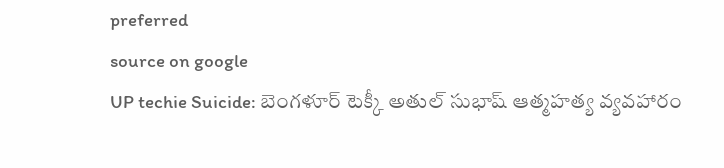preferred
source on google
UP techie Suicide: బెంగళూర్ టెక్కీ అతుల్ సుభాష్ ఆత్మహత్య వ్యవహారం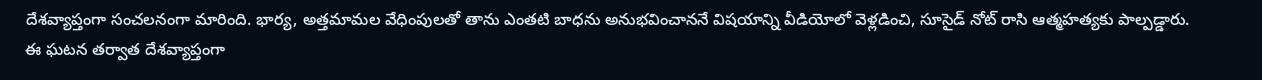దేశవ్యాప్తంగా సంచలనంగా మారింది. భార్య, అత్తమామల వేధింపులతో తాను ఎంతటి బాధను అనుభవించాననే విషయాన్ని వీడియోలో వెళ్లడించి, సూసైడ్ నోట్ రాసి ఆత్మహత్యకు పాల్పడ్డారు. ఈ ఘటన తర్వాత దేశవ్యాప్తంగా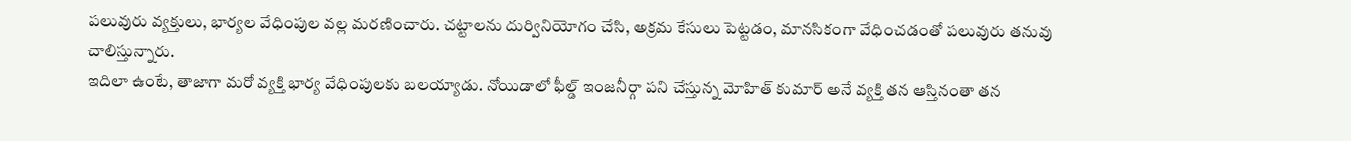పలువురు వ్యక్తులు, భార్యల వేధింపుల వల్ల మరణించారు. చట్టాలను దుర్వినియోగం చేసి, అక్రమ కేసులు పెట్టడం, మానసికంగా వేధించడంతో పలువురు తనువు చాలిస్తున్నారు.
ఇదిలా ఉంటే, తాజాగా మరో వ్యక్తి భార్య వేధింపులకు బలయ్యాడు. నోయిడాలో ఫీల్డ్ ఇంజనీర్గా పని చేస్తున్న మోహిత్ కుమార్ అనే వ్యక్తి తన ఆస్తినంతా తన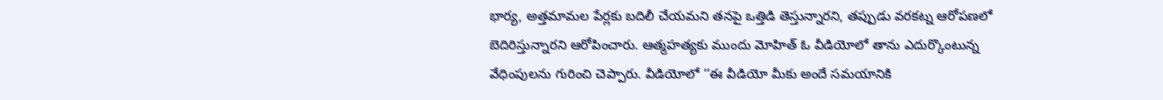భార్య, అత్తమామల పేర్లకు బదిలీ చేయమని తనపై ఒత్తిడి తెస్తున్నారని, తప్పుడు వరకట్న ఆరోపణలో బెదిరిస్తున్నారని ఆరోపించారు. ఆత్మహత్యకు ముందు మోహిత్ ఓ వీడియోలో తాను ఎదుర్కొంటున్న వేధింపులను గురించి చెప్పారు. వీడియోలో ‘‘ఈ వీడియో మీకు అందే సమయానికి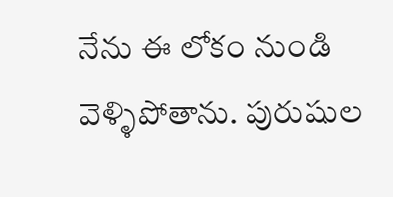నేను ఈ లోకం నుండి వెళ్ళిపోతాను. పురుషుల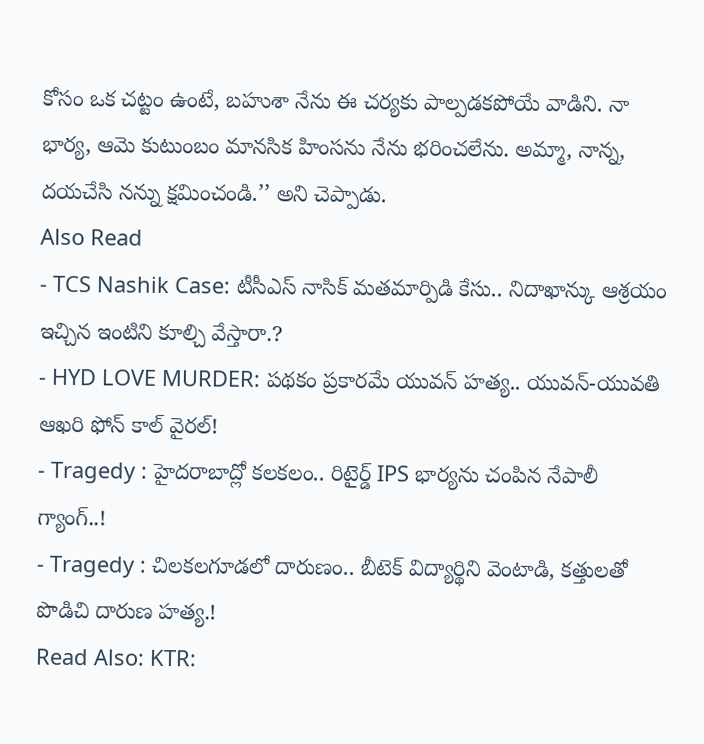కోసం ఒక చట్టం ఉంటే, బహుశా నేను ఈ చర్యకు పాల్పడకపోయే వాడిని. నా భార్య, ఆమె కుటుంబం మానసిక హింసను నేను భరించలేను. అమ్మా, నాన్న, దయచేసి నన్ను క్షమించండి.’’ అని చెప్పాడు.
Also Read
- TCS Nashik Case: టీసీఎస్ నాసిక్ మతమార్పిడి కేసు.. నిదాఖాన్కు ఆశ్రయం ఇచ్చిన ఇంటిని కూల్చి వేస్తారా.?
- HYD LOVE MURDER: పథకం ప్రకారమే యువన్ హత్య.. యువన్-యువతి ఆఖరి ఫోన్ కాల్ వైరల్!
- Tragedy : హైదరాబాద్లో కలకలం.. రిటైర్డ్ IPS భార్యను చంపిన నేపాలీ గ్యాంగ్..!
- Tragedy : చిలకలగూడలో దారుణం.. బీటెక్ విద్యార్థిని వెంటాడి, కత్తులతో పొడిచి దారుణ హత్య.!
Read Also: KTR: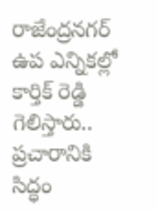రాజేంద్రనగర్ ఉప ఎన్నికల్లో కార్తిక్ రెడ్డి గెలిస్తారు.. ప్రచారానికి సిద్ధం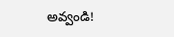అవ్వండి!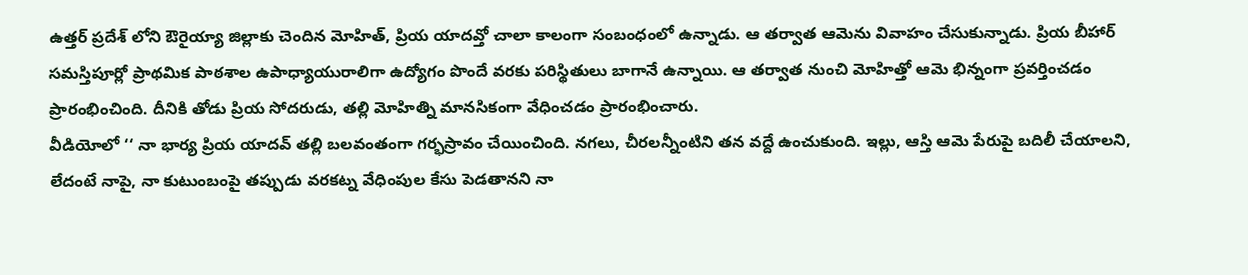ఉత్తర్ ప్రదేశ్ లోని ఔరైయ్యా జిల్లాకు చెందిన మోహిత్, ప్రియ యాదవ్తో చాలా కాలంగా సంబంధంలో ఉన్నాడు. ఆ తర్వాత ఆమెను వివాహం చేసుకున్నాడు. ప్రియ బీహార్ సమస్తిపూర్లో ప్రాథమిక పాఠశాల ఉపాధ్యాయురాలిగా ఉద్యోగం పొందే వరకు పరిస్థితులు బాగానే ఉన్నాయి. ఆ తర్వాత నుంచి మోహిత్తో ఆమె భిన్నంగా ప్రవర్తించడం ప్రారంభించింది. దీనికి తోడు ప్రియ సోదరుడు, తల్లి మోహిత్ని మానసికంగా వేధించడం ప్రారంభించారు.
వీడియోలో ‘‘ నా భార్య ప్రియ యాదవ్ తల్లి బలవంతంగా గర్భస్రావం చేయించింది. నగలు, చీరలన్నీంటిని తన వద్దే ఉంచుకుంది. ఇల్లు, ఆస్తి ఆమె పేరుపై బదిలీ చేయాలని, లేదంటే నాపై, నా కుటుంబంపై తప్పుడు వరకట్న వేధింపుల కేసు పెడతానని నా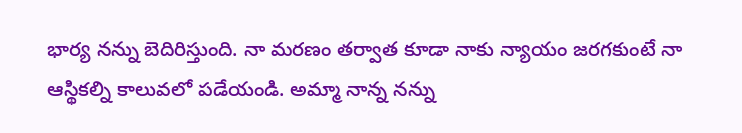భార్య నన్ను బెదిరిస్తుంది. నా మరణం తర్వాత కూడా నాకు న్యాయం జరగకుంటే నా ఆస్థికల్ని కాలువలో పడేయండి. అమ్మా నాన్న నన్ను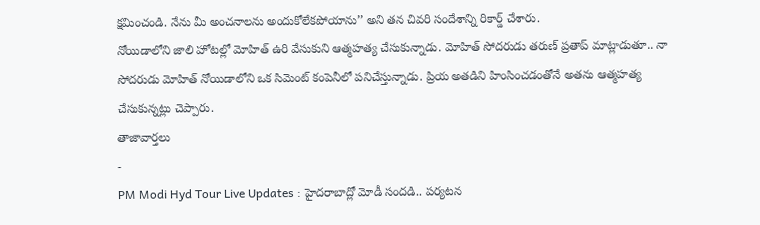క్షమించండి. నేను మీ అంచనాలను అందుకోలేకపోయాను’’ అని తన చివరి సందేశాన్ని రికార్డ్ చేశారు.
నోయిడాలోని జాలి హోటల్లో మోహిత్ ఉరి వేసుకుని ఆత్మహత్య చేసుకున్నాడు. మోహిత్ సోదరుడు తరుణ్ ప్రతాప్ మాట్లాడుతూ.. నా సోదరుడు మోహిత్ నోయిడాలోని ఒక సిమెంట్ కంపెనీలో పనిచేస్తున్నాడు. ప్రియ అతడిని హింసించడంతోనే అతను ఆత్మహత్య చేసుకున్నట్లు చెప్పారు.
తాజావార్తలు
-
PM Modi Hyd Tour Live Updates : హైదరాబాద్లో మోడీ సందడి.. పర్యటన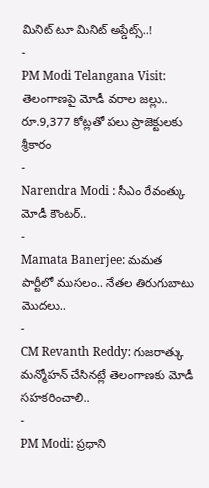మినిట్ టూ మినిట్ అప్డేట్స్..!
-
PM Modi Telangana Visit: తెలంగాణపై మోడీ వరాల జల్లు.. రూ.9,377 కోట్లతో పలు ప్రాజెక్టులకు శ్రీకారం
-
Narendra Modi : సీఎం రేవంత్కు మోడీ కౌంటర్..
-
Mamata Banerjee: మమత పార్టీలో ముసలం.. నేతల తిరుగుబాటు మొదలు..
-
CM Revanth Reddy: గుజరాత్కు మన్మోహన్ చేసినట్లే తెలంగాణకు మోడీ సహకరించాలి..
-
PM Modi: ప్రధాని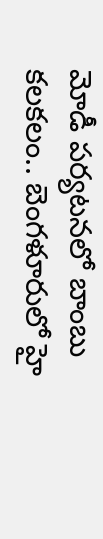మోడీ పర్యటనలో బాంబు కలకలం.. బెంగళూరులో హై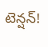టెన్షన్!